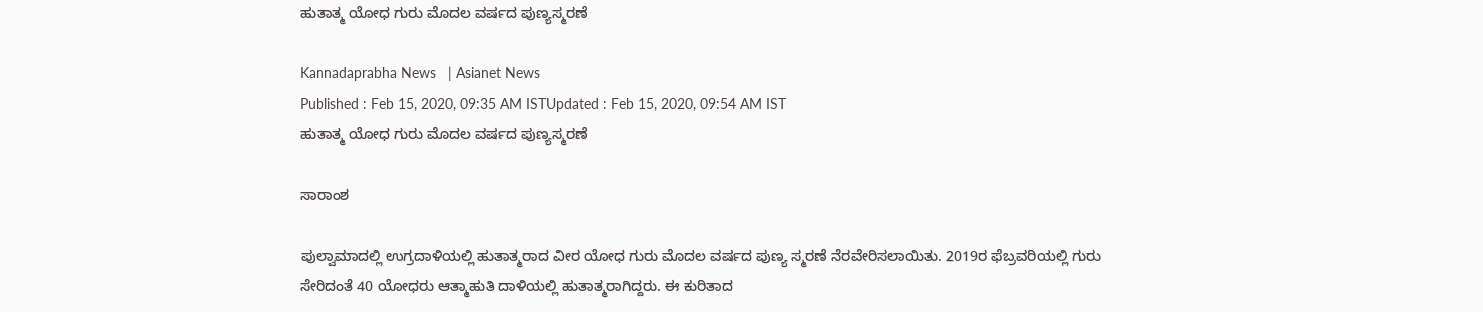ಹುತಾತ್ಮ ಯೋಧ ಗುರು ಮೊದಲ ವರ್ಷದ ಪುಣ್ಯಸ್ಮರಣೆ

Kannadaprabha News   | Asianet News
Published : Feb 15, 2020, 09:35 AM ISTUpdated : Feb 15, 2020, 09:54 AM IST
ಹುತಾತ್ಮ ಯೋಧ ಗುರು ಮೊದಲ ವರ್ಷದ ಪುಣ್ಯಸ್ಮರಣೆ

ಸಾರಾಂಶ

ಪುಲ್ವಾಮಾದಲ್ಲಿ ಉಗ್ರದಾಳಿಯಲ್ಲಿ ಹುತಾತ್ಮರಾದ ವೀರ ಯೋಧ ಗುರು ಮೊದಲ ವರ್ಷದ ಪುಣ್ಯ ಸ್ಮರಣೆ ನೆರವೇರಿಸಲಾಯಿತು. 2019ರ ಫೆಬ್ರವರಿಯಲ್ಲಿ ಗುರು ಸೇರಿದಂತೆ 40 ಯೋಧರು ಆತ್ಮಾಹುತಿ ದಾಳಿಯಲ್ಲಿ ಹುತಾತ್ಮರಾಗಿದ್ದರು. ಈ ಕುರಿತಾದ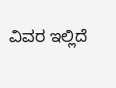ವಿವರ ಇಲ್ಲಿದೆ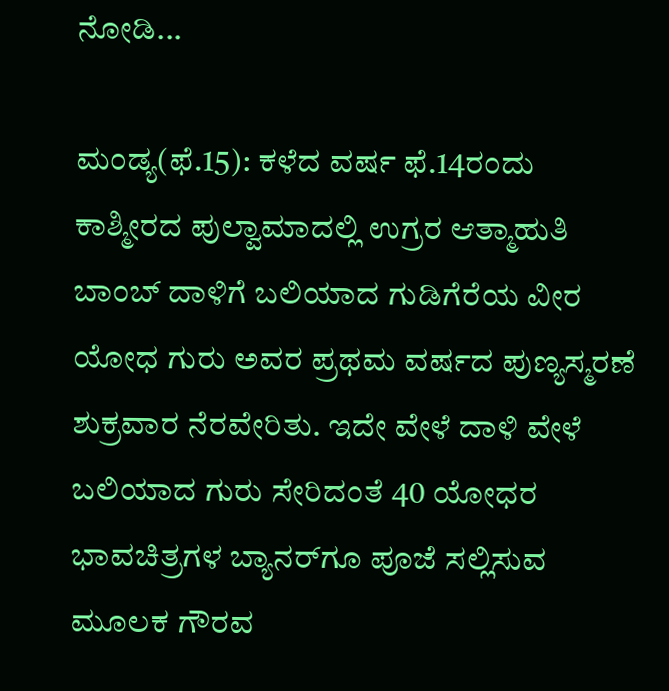ನೋಡಿ...

ಮಂಡ್ಯ(ಫೆ.15): ಕಳೆದ ವರ್ಷ ಫೆ.14ರಂದು ಕಾಶ್ಮೀರದ ಪುಲ್ವಾಮಾದಲ್ಲಿ ಉಗ್ರರ ಆತ್ಮಾಹುತಿ ಬಾಂಬ್‌ ದಾಳಿಗೆ ಬಲಿಯಾದ ಗುಡಿಗೆರೆಯ ವೀರ ಯೋಧ ಗುರು ಅವರ ಪ್ರಥಮ ವರ್ಷದ ಪುಣ್ಯಸ್ಮರಣೆ ಶುಕ್ರವಾರ ನೆರವೇರಿತು. ಇದೇ ವೇಳೆ ದಾಳಿ ವೇಳೆ ಬಲಿಯಾದ ಗುರು ಸೇರಿದಂತೆ 40 ಯೋಧರ ಭಾವಚಿತ್ರಗಳ ಬ್ಯಾನರ್‌ಗೂ ಪೂಜೆ ಸಲ್ಲಿಸುವ ಮೂಲಕ ಗೌರವ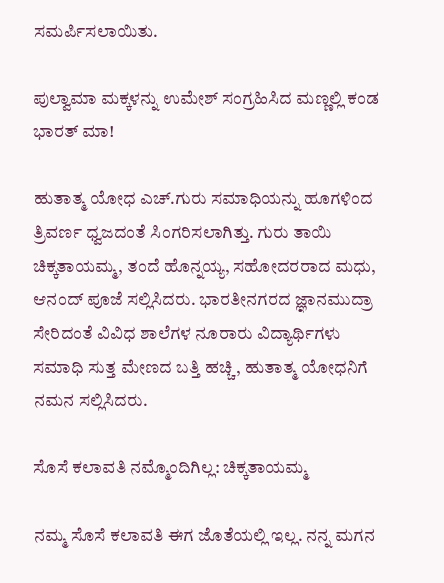ಸಮರ್ಪಿಸಲಾಯಿತು.

ಪುಲ್ವಾಮಾ ಮಕ್ಕಳನ್ನು ಉಮೇಶ್ ಸಂಗ್ರಹಿಸಿದ ಮಣ್ಣಲ್ಲಿ ಕಂಡ ಭಾರತ್ ಮಾ!

ಹುತಾತ್ಮ ಯೋಧ ಎಚ್‌.ಗುರು ಸಮಾಧಿಯನ್ನು ಹೂಗಳಿಂದ ತ್ರಿವರ್ಣ ಧ್ವಜದಂತೆ ಸಿಂಗರಿಸಲಾಗಿತ್ತು. ಗುರು ತಾಯಿ ಚಿಕ್ಕತಾಯಮ್ಮ, ತಂದೆ ಹೊನ್ನಯ್ಯ, ಸಹೋದರರಾದ ಮಧು, ಆನಂದ್‌ ಪೂಜೆ ಸಲ್ಲಿಸಿದರು. ಭಾರತೀನಗರದ ಜ್ಞಾನಮುದ್ರಾ ಸೇರಿದಂತೆ ವಿವಿಧ ಶಾಲೆಗಳ ನೂರಾರು ವಿದ್ಯಾರ್ಥಿಗಳು ಸಮಾಧಿ ಸುತ್ತ ಮೇಣದ ಬತ್ತಿ ಹಚ್ಚಿ, ಹುತಾತ್ಮ ಯೋಧನಿಗೆ ನಮನ ಸಲ್ಲಿಸಿದರು.

ಸೊಸೆ ಕಲಾವತಿ ನಮ್ಮೊಂದಿಗಿಲ್ಲ: ಚಿಕ್ಕತಾಯಮ್ಮ

ನಮ್ಮ ಸೊಸೆ ಕಲಾವತಿ ಈಗ ಜೊತೆಯಲ್ಲಿ ಇಲ್ಲ. ನನ್ನ ಮಗನ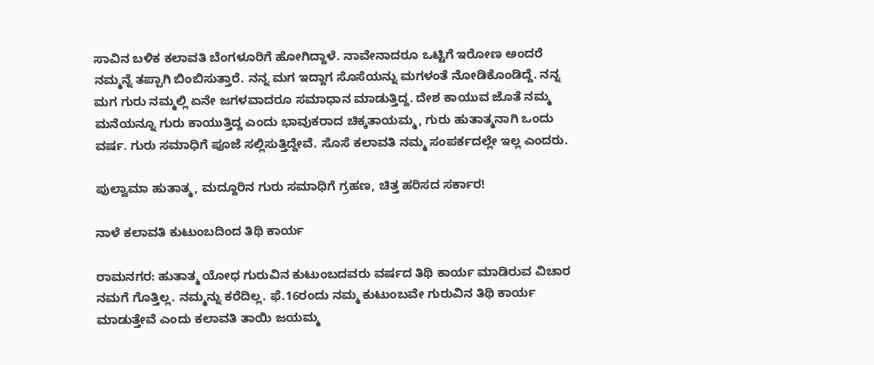ಸಾವಿನ ಬಳಿಕ ಕಲಾವತಿ ಬೆಂಗಳೂರಿಗೆ ಹೋಗಿದ್ದಾಳೆ. ನಾವೇನಾದರೂ ಒಟ್ಟಿಗೆ ಇರೋಣ ಅಂದರೆ ನಮ್ಮನ್ನೆ ತಪ್ಪಾಗಿ ಬಿಂಬಿಸುತ್ತಾರೆ. ನನ್ನ ಮಗ ಇದ್ದಾಗ ಸೊಸೆಯನ್ನು ಮಗಳಂತೆ ನೋಡಿಕೊಂಡಿದ್ದೆ. ನನ್ನ ಮಗ ಗುರು ನಮ್ಮಲ್ಲಿ ಏನೇ ಜಗಳವಾದರೂ ಸಮಾಧಾನ ಮಾಡುತ್ತಿದ್ದ. ದೇಶ ಕಾಯುವ ಜೊತೆ ನಮ್ಮ ಮನೆಯನ್ನೂ ಗುರು ಕಾಯುತ್ತಿದ್ದ ಎಂದು ಭಾವುಕರಾದ ಚಿಕ್ಕತಾಯಮ್ಮ, ಗುರು ಹುತಾತ್ಮನಾಗಿ ಒಂದು ವರ್ಷ. ಗುರು ಸಮಾಧಿಗೆ ಪೂಜೆ ಸಲ್ಲಿಸುತ್ತಿದ್ದೇವೆ. ಸೊಸೆ ಕಲಾವತಿ ನಮ್ಮ ಸಂಪರ್ಕದಲ್ಲೇ ಇಲ್ಲ ಎಂದರು.

ಪುಲ್ವಾಮಾ ಹುತಾತ್ಮ, ಮದ್ದೂರಿನ ಗುರು ಸಮಾಧಿಗೆ ಗ್ರಹಣ, ಚಿತ್ತ ಹರಿಸದ ಸರ್ಕಾರ!

ನಾಳೆ ಕಲಾವತಿ ಕುಟುಂಬದಿಂದ ತಿಥಿ ಕಾರ್ಯ

ರಾಮನಗರ: ಹುತಾತ್ಮ ಯೋಧ ಗುರುವಿನ ಕುಟುಂಬದವರು ವರ್ಷದ ತಿಥಿ ಕಾರ್ಯ ಮಾಡಿರುವ ವಿಚಾರ ನಮಗೆ ಗೊತ್ತಿಲ್ಲ. ನಮ್ಮನ್ನು ಕರೆದಿಲ್ಲ. ಫೆ.16ರಂದು ನಮ್ಮ ಕುಟುಂಬವೇ ಗುರುವಿನ ತಿಥಿ ಕಾರ್ಯ ಮಾಡುತ್ತೇವೆ ಎಂದು ಕಲಾವತಿ ತಾಯಿ ಜಯಮ್ಮ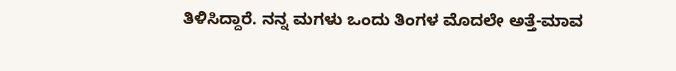ತಿಳಿಸಿದ್ದಾರೆ. ನನ್ನ ಮಗಳು ಒಂದು ತಿಂಗಳ ಮೊದಲೇ ಅತ್ತೆ-ಮಾವ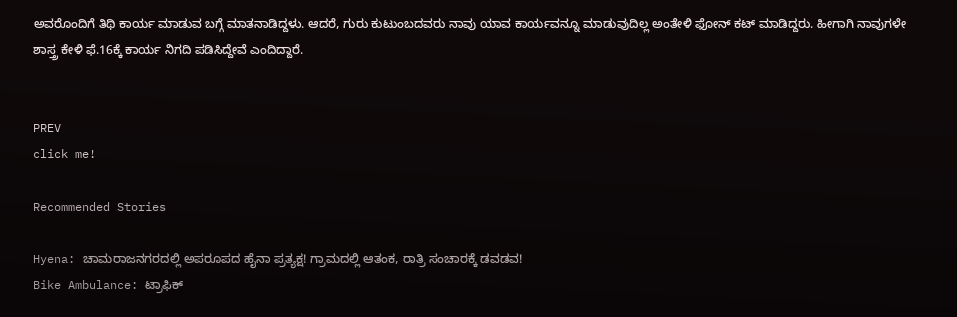ಅವರೊಂದಿಗೆ ತಿಥಿ ಕಾರ್ಯ ಮಾಡುವ ಬಗ್ಗೆ ಮಾತನಾಡಿದ್ದಳು. ಆದರೆ, ಗುರು ಕುಟುಂಬದವರು ನಾವು ಯಾವ ಕಾರ್ಯವನ್ನೂ ಮಾಡುವುದಿಲ್ಲ ಅಂತೇಳಿ ಫೋನ್‌ ಕಟ್‌ ಮಾಡಿದ್ದರು. ಹೀಗಾಗಿ ನಾವುಗಳೇ ಶಾಸ್ತ್ರ ಕೇಳಿ ಫೆ.16ಕ್ಕೆ ಕಾರ್ಯ ನಿಗದಿ ಪಡಿಸಿದ್ದೇವೆ ಎಂದಿದ್ದಾರೆ.


PREV
click me!

Recommended Stories

Hyena: ಚಾಮರಾಜನಗರದಲ್ಲಿ ಅಪರೂಪದ ಹೈನಾ ಪ್ರತ್ಯಕ್ಷ! ಗ್ರಾಮದಲ್ಲಿ ಆತಂಕ, ರಾತ್ರಿ ಸಂಚಾರಕ್ಕೆ ಡವಡವ!
Bike Ambulance: ಟ್ರಾಫಿಕ್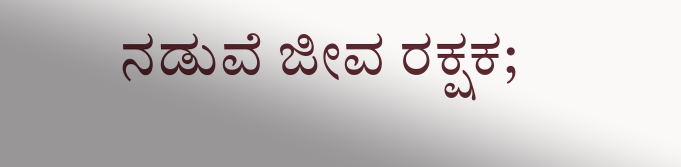ನಡುವೆ ಜೀವ ರಕ್ಷಕ;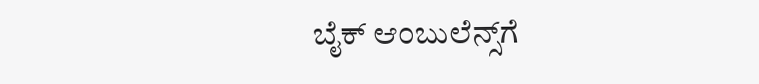ಬೈಕ್ ಆಂಬುಲೆನ್ಸ್‌ಗೆ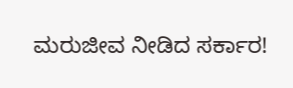ಮರುಜೀವ ನೀಡಿದ ಸರ್ಕಾರ!